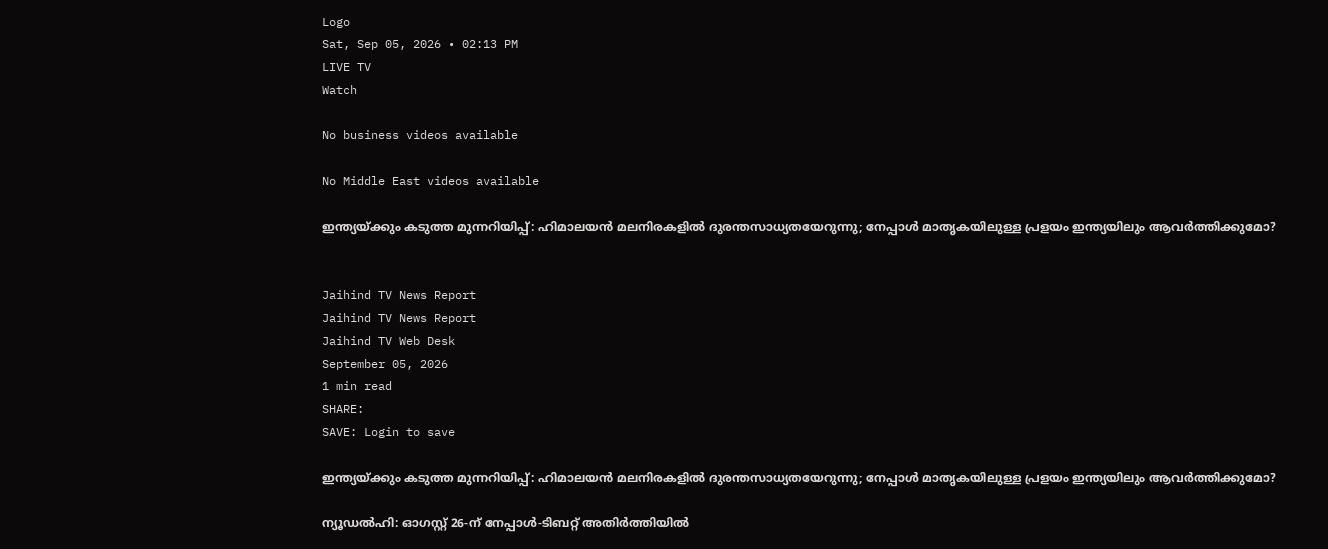Logo
Sat, Sep 05, 2026 • 02:13 PM
LIVE TV
Watch

No business videos available

No Middle East videos available

ഇന്ത്യയ്ക്കും കടുത്ത മുന്നറിയിപ്പ്: ഹിമാലയന്‍ മലനിരകളില്‍ ദുരന്തസാധ്യതയേറുന്നു; നേപ്പാള്‍ മാതൃകയിലുള്ള പ്രളയം ഇന്ത്യയിലും ആവര്‍ത്തിക്കുമോ?


Jaihind TV News Report
Jaihind TV News Report
Jaihind TV Web Desk
September 05, 2026
1 min read
SHARE:
SAVE: Login to save

ഇന്ത്യയ്ക്കും കടുത്ത മുന്നറിയിപ്പ്: ഹിമാലയന്‍ മലനിരകളില്‍ ദുരന്തസാധ്യതയേറുന്നു; നേപ്പാള്‍ മാതൃകയിലുള്ള പ്രളയം ഇന്ത്യയിലും ആവര്‍ത്തിക്കുമോ?

ന്യൂഡല്‍ഹി: ഓഗസ്റ്റ് 26-ന് നേപ്പാള്‍-ടിബറ്റ് അതിര്‍ത്തിയില്‍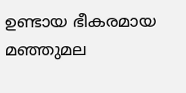ഉണ്ടായ ഭീകരമായ മഞ്ഞുമല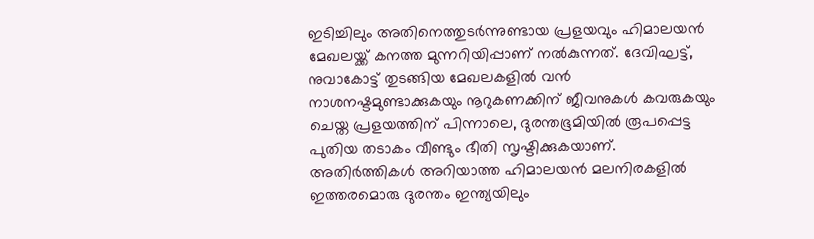ഇടിച്ചിലും അതിനെത്തുടര്‍ന്നുണ്ടായ പ്രളയവും ഹിമാലയന്‍ മേഖലയ്ക്ക് കനത്ത മുന്നറിയിപ്പാണ് നല്‍കുന്നത്. ദേവിഘട്ട്, നുവാകോട്ട് തുടങ്ങിയ മേഖലകളില്‍ വന്‍ നാശനഷ്ടമുണ്ടാക്കുകയും നൂറുകണക്കിന് ജീവനുകള്‍ കവരുകയും ചെയ്ത പ്രളയത്തിന് പിന്നാലെ, ദുരന്തഭൂമിയില്‍ രൂപപ്പെട്ട പുതിയ തടാകം വീണ്ടും ഭീതി സൃഷ്ടിക്കുകയാണ്. അതിര്‍ത്തികള്‍ അറിയാത്ത ഹിമാലയന്‍ മലനിരകളില്‍ ഇത്തരമൊരു ദുരന്തം ഇന്ത്യയിലും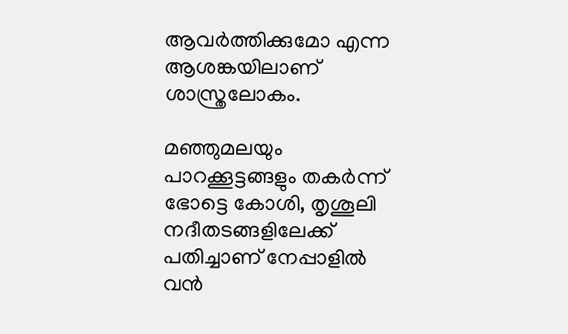ആവര്‍ത്തിക്കുമോ എന്ന ആശങ്കയിലാണ് ശാസ്ത്രലോകം.

മഞ്ഞുമലയും പാറക്കൂട്ടങ്ങളും തകര്‍ന്ന് ഭോട്ടെ കോശി, തൃശൂലി നദീതടങ്ങളിലേക്ക് പതിച്ചാണ് നേപ്പാളില്‍ വന്‍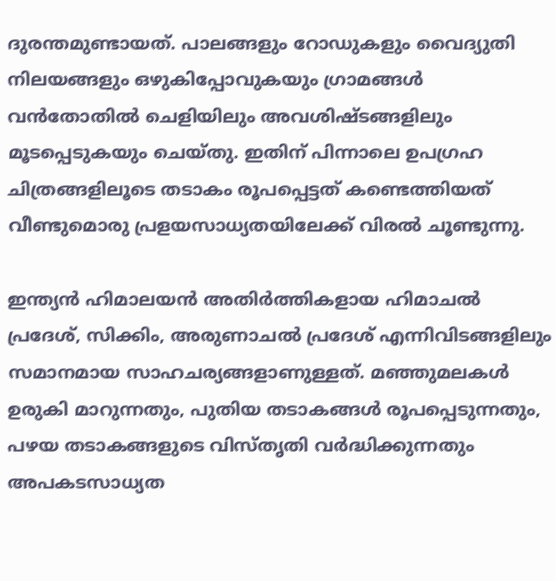ദുരന്തമുണ്ടായത്. പാലങ്ങളും റോഡുകളും വൈദ്യുതി നിലയങ്ങളും ഒഴുകിപ്പോവുകയും ഗ്രാമങ്ങള്‍ വന്‍തോതില്‍ ചെളിയിലും അവശിഷ്ടങ്ങളിലും മൂടപ്പെടുകയും ചെയ്തു. ഇതിന് പിന്നാലെ ഉപഗ്രഹ ചിത്രങ്ങളിലൂടെ തടാകം രൂപപ്പെട്ടത് കണ്ടെത്തിയത് വീണ്ടുമൊരു പ്രളയസാധ്യതയിലേക്ക് വിരല്‍ ചൂണ്ടുന്നു.

ഇന്ത്യന്‍ ഹിമാലയന്‍ അതിര്‍ത്തികളായ ഹിമാചല്‍ പ്രദേശ്, സിക്കിം, അരുണാചല്‍ പ്രദേശ് എന്നിവിടങ്ങളിലും സമാനമായ സാഹചര്യങ്ങളാണുള്ളത്. മഞ്ഞുമലകള്‍ ഉരുകി മാറുന്നതും, പുതിയ തടാകങ്ങള്‍ രൂപപ്പെടുന്നതും, പഴയ തടാകങ്ങളുടെ വിസ്തൃതി വര്‍ദ്ധിക്കുന്നതും അപകടസാധ്യത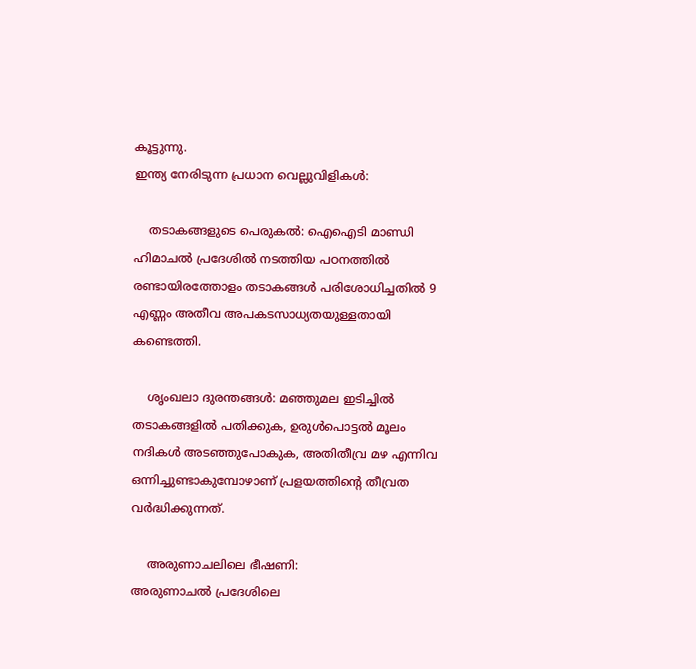കൂട്ടുന്നു.
ഇന്ത്യ നേരിടുന്ന പ്രധാന വെല്ലുവിളികള്‍:

    തടാകങ്ങളുടെ പെരുകല്‍: ഐഐടി മാണ്ഡി ഹിമാചല്‍ പ്രദേശില്‍ നടത്തിയ പഠനത്തില്‍ രണ്ടായിരത്തോളം തടാകങ്ങള്‍ പരിശോധിച്ചതില്‍ 9 എണ്ണം അതീവ അപകടസാധ്യതയുള്ളതായി കണ്ടെത്തി.

    ശൃംഖലാ ദുരന്തങ്ങള്‍: മഞ്ഞുമല ഇടിച്ചില്‍ തടാകങ്ങളില്‍ പതിക്കുക, ഉരുള്‍പൊട്ടല്‍ മൂലം നദികള്‍ അടഞ്ഞുപോകുക, അതിതീവ്ര മഴ എന്നിവ ഒന്നിച്ചുണ്ടാകുമ്പോഴാണ് പ്രളയത്തിന്റെ തീവ്രത വര്‍ദ്ധിക്കുന്നത്.

    അരുണാചലിലെ ഭീഷണി:
അരുണാചല്‍ പ്രദേശിലെ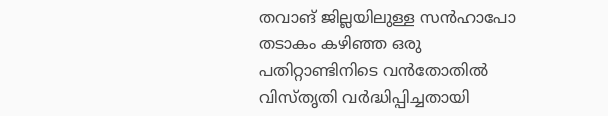തവാങ് ജില്ലയിലുള്ള സന്‍ഹാപോ തടാകം കഴിഞ്ഞ ഒരു പതിറ്റാണ്ടിനിടെ വന്‍തോതില്‍ വിസ്തൃതി വര്‍ദ്ധിപ്പിച്ചതായി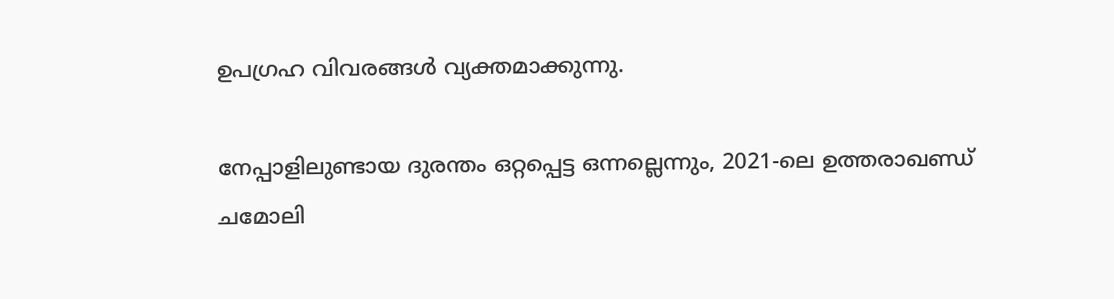ഉപഗ്രഹ വിവരങ്ങള്‍ വ്യക്തമാക്കുന്നു.

നേപ്പാളിലുണ്ടായ ദുരന്തം ഒറ്റപ്പെട്ട ഒന്നല്ലെന്നും, 2021-ലെ ഉത്തരാഖണ്ഡ് ചമോലി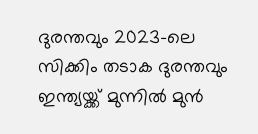ദുരന്തവും 2023-ലെ സിക്കിം തടാക ദുരന്തവും ഇന്ത്യയ്ക്ക് മുന്നില്‍ മുന്‍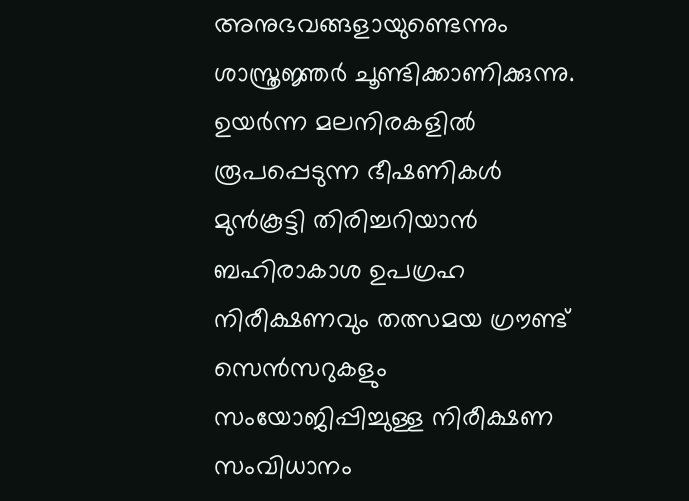അനുഭവങ്ങളായുണ്ടെന്നും ശാസ്ത്രജ്ഞര്‍ ചൂണ്ടിക്കാണിക്കുന്നു. ഉയര്‍ന്ന മലനിരകളില്‍ രൂപപ്പെടുന്ന ഭീഷണികള്‍ മുന്‍കൂട്ടി തിരിച്ചറിയാന്‍ ബഹിരാകാശ ഉപഗ്രഹ നിരീക്ഷണവും തത്സമയ ഗ്രൗണ്ട് സെന്‍സറുകളും സംയോജിപ്പിച്ചുള്ള നിരീക്ഷണ സംവിധാനം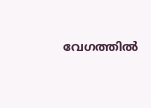വേഗത്തില്‍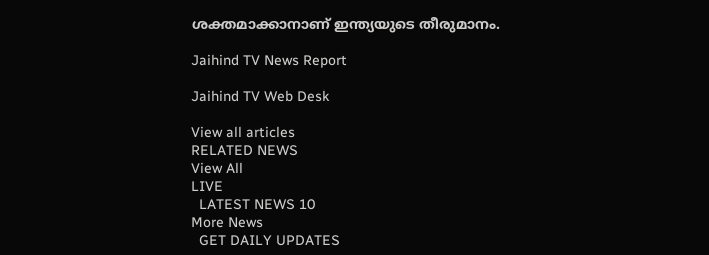ശക്തമാക്കാനാണ് ഇന്ത്യയുടെ തീരുമാനം.

Jaihind TV News Report

Jaihind TV Web Desk

View all articles
RELATED NEWS
View All
LIVE
  LATEST NEWS 10
More News
  GET DAILY UPDATES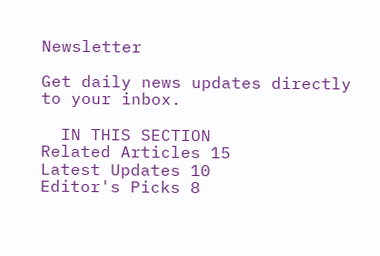Newsletter

Get daily news updates directly to your inbox.

  IN THIS SECTION
Related Articles 15
Latest Updates 10
Editor's Picks 8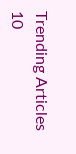Trending Articles 10